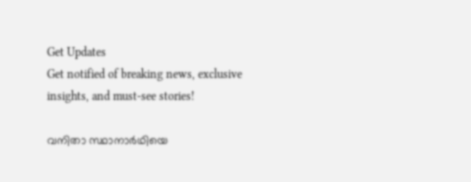Get Updates
Get notified of breaking news, exclusive insights, and must-see stories!

വനിതാ സ്ഥാനാര്‍ഥിയെ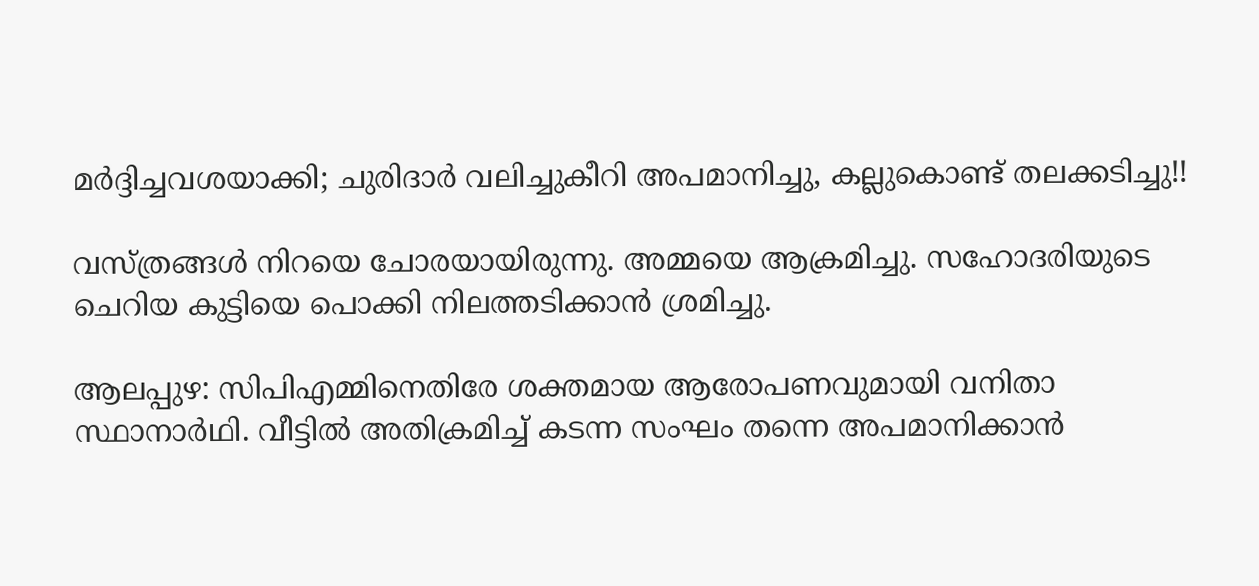മര്‍ദ്ദിച്ചവശയാക്കി; ചുരിദാര്‍ വലിച്ചുകീറി അപമാനിച്ചു, കല്ലുകൊണ്ട് തലക്കടിച്ചു!!

വസ്ത്രങ്ങള്‍ നിറയെ ചോരയായിരുന്നു. അമ്മയെ ആക്രമിച്ചു. സഹോദരിയുടെ ചെറിയ കുട്ടിയെ പൊക്കി നിലത്തടിക്കാന്‍ ശ്രമിച്ചു.

ആലപ്പുഴ: സിപിഎമ്മിനെതിരേ ശക്തമായ ആരോപണവുമായി വനിതാ സ്ഥാനാര്‍ഥി. വീട്ടില്‍ അതിക്രമിച്ച് കടന്ന സംഘം തന്നെ അപമാനിക്കാന്‍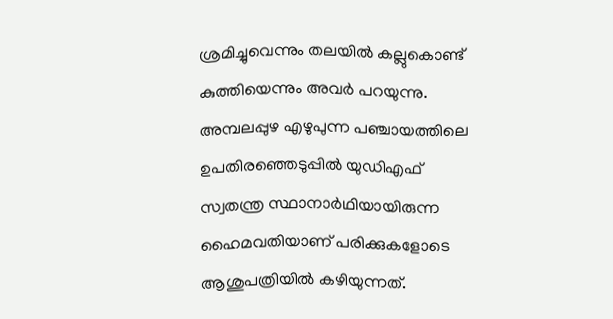ശ്രമിച്ചുവെന്നും തലയില്‍ കല്ലുകൊണ്ട് കുത്തിയെന്നും അവര്‍ പറയുന്നു. അമ്പലപ്പുഴ എഴുപുന്ന പഞ്ചായത്തിലെ ഉപതിരഞ്ഞെടുപ്പില്‍ യുഡിഎഫ് സ്വതന്ത്ര സ്ഥാനാര്‍ഥിയായിരുന്ന ഹൈമവതിയാണ് പരിക്കുകളോടെ ആശുപത്രിയില്‍ കഴിയുന്നത്.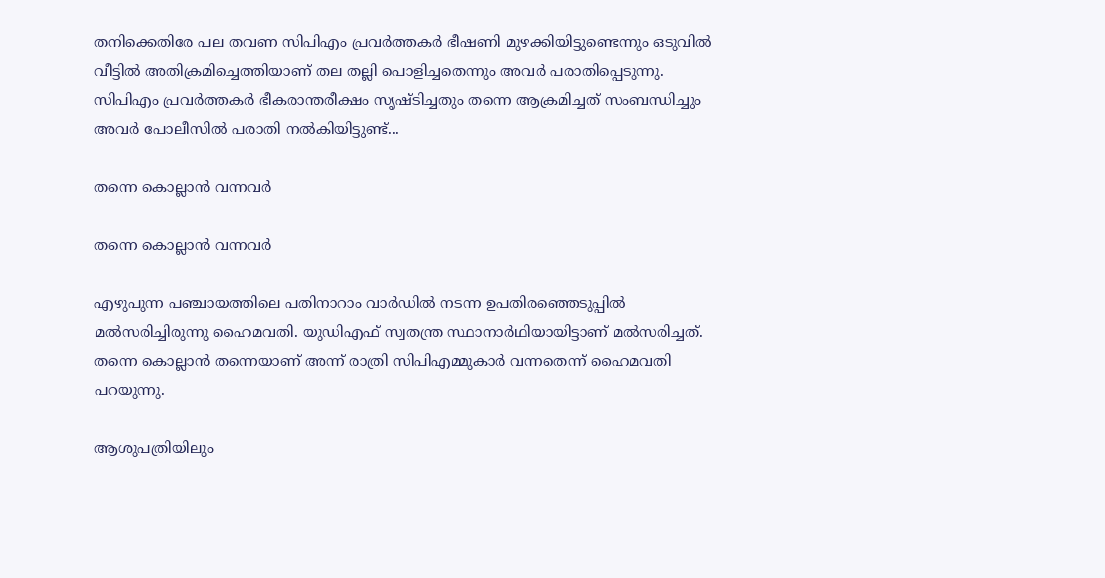തനിക്കെതിരേ പല തവണ സിപിഎം പ്രവര്‍ത്തകര്‍ ഭീഷണി മുഴക്കിയിട്ടുണ്ടെന്നും ഒടുവില്‍ വീട്ടില്‍ അതിക്രമിച്ചെത്തിയാണ് തല തല്ലി പൊളിച്ചതെന്നും അവര്‍ പരാതിപ്പെടുന്നു. സിപിഎം പ്രവര്‍ത്തകര്‍ ഭീകരാന്തരീക്ഷം സൃഷ്ടിച്ചതും തന്നെ ആക്രമിച്ചത് സംബന്ധിച്ചും അവര്‍ പോലീസില്‍ പരാതി നല്‍കിയിട്ടുണ്ട്...

തന്നെ കൊല്ലാന്‍ വന്നവര്‍

തന്നെ കൊല്ലാന്‍ വന്നവര്‍

എഴുപുന്ന പഞ്ചായത്തിലെ പതിനാറാം വാര്‍ഡില്‍ നടന്ന ഉപതിരഞ്ഞെടുപ്പില്‍ മല്‍സരിച്ചിരുന്നു ഹൈമവതി. യുഡിഎഫ് സ്വതന്ത്ര സ്ഥാനാര്‍ഥിയായിട്ടാണ് മല്‍സരിച്ചത്. തന്നെ കൊല്ലാന്‍ തന്നെയാണ് അന്ന് രാത്രി സിപിഎമ്മുകാര്‍ വന്നതെന്ന് ഹൈമവതി പറയുന്നു.

ആശുപത്രിയിലും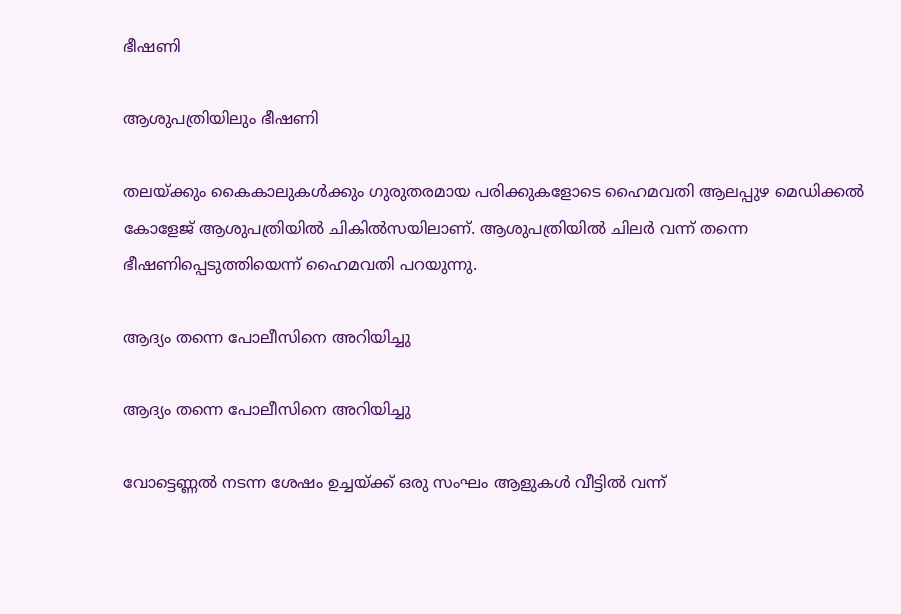ഭീഷണി

ആശുപത്രിയിലും ഭീഷണി

തലയ്ക്കും കൈകാലുകള്‍ക്കും ഗുരുതരമായ പരിക്കുകളോടെ ഹൈമവതി ആലപ്പുഴ മെഡിക്കല്‍ കോളേജ് ആശുപത്രിയില്‍ ചികില്‍സയിലാണ്. ആശുപത്രിയില്‍ ചിലര്‍ വന്ന് തന്നെ ഭീഷണിപ്പെടുത്തിയെന്ന് ഹൈമവതി പറയുന്നു.

ആദ്യം തന്നെ പോലീസിനെ അറിയിച്ചു

ആദ്യം തന്നെ പോലീസിനെ അറിയിച്ചു

വോട്ടെണ്ണല്‍ നടന്ന ശേഷം ഉച്ചയ്ക്ക് ഒരു സംഘം ആളുകള്‍ വീട്ടില്‍ വന്ന്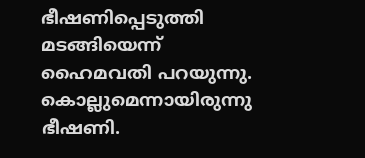ഭീഷണിപ്പെടുത്തി മടങ്ങിയെന്ന് ഹൈമവതി പറയുന്നു. കൊല്ലുമെന്നായിരുന്നു ഭീഷണി.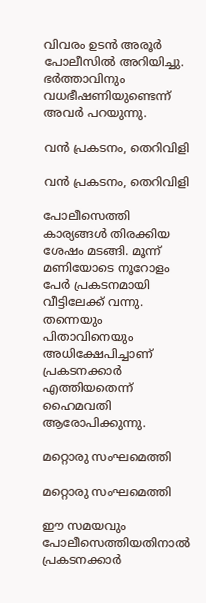വിവരം ഉടന്‍ അരൂര്‍ പോലീസില്‍ അറിയിച്ചു. ഭര്‍ത്താവിനും വധഭീഷണിയുണ്ടെന്ന് അവര്‍ പറയുന്നു.

വന്‍ പ്രകടനം, തെറിവിളി

വന്‍ പ്രകടനം, തെറിവിളി

പോലീസെത്തി കാര്യങ്ങള്‍ തിരക്കിയ ശേഷം മടങ്ങി. മൂന്ന് മണിയോടെ നൂറോളം പേര്‍ പ്രകടനമായി വീട്ടിലേക്ക് വന്നു. തന്നെയും പിതാവിനെയും അധിക്ഷേപിച്ചാണ് പ്രകടനക്കാര്‍ എത്തിയതെന്ന് ഹൈമവതി ആരോപിക്കുന്നു.

മറ്റൊരു സംഘമെത്തി

മറ്റൊരു സംഘമെത്തി

ഈ സമയവും പോലീസെത്തിയതിനാല്‍ പ്രകടനക്കാര്‍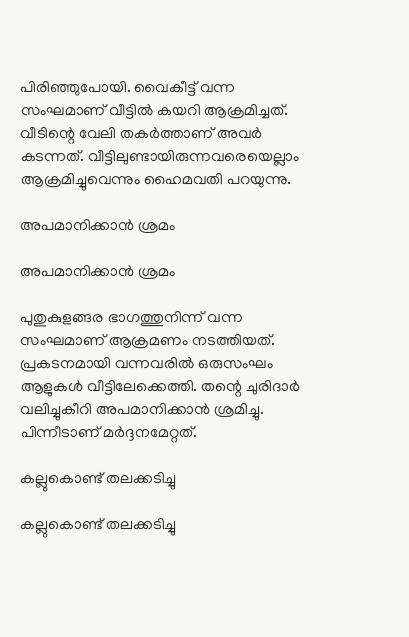പിരിഞ്ഞുപോയി. വൈകീട്ട് വന്ന സംഘമാണ് വീട്ടില്‍ കയറി ആക്രമിച്ചത്. വീടിന്റെ വേലി തകര്‍ത്താണ് അവര്‍ കടന്നത്. വീട്ടിലുണ്ടായിരുന്നവരെയെല്ലാം ആക്രമിച്ചുവെന്നും ഹൈമവതി പറയുന്നു.

അപമാനിക്കാന്‍ ശ്രമം

അപമാനിക്കാന്‍ ശ്രമം

പുതുകുളങ്ങര ഭാഗത്തുനിന്ന് വന്ന സംഘമാണ് ആക്രമണം നടത്തിയത്. പ്രകടനമായി വന്നവരില്‍ ഒരുസംഘം ആളുകള്‍ വീട്ടിലേക്കെത്തി. തന്റെ ചുരിദാര്‍ വലിച്ചുകീറി അപമാനിക്കാന്‍ ശ്രമിച്ചു. പിന്നീടാണ് മര്‍ദ്ദനമേറ്റത്.

കല്ലുകൊണ്ട് തലക്കടിച്ചു

കല്ലുകൊണ്ട് തലക്കടിച്ചു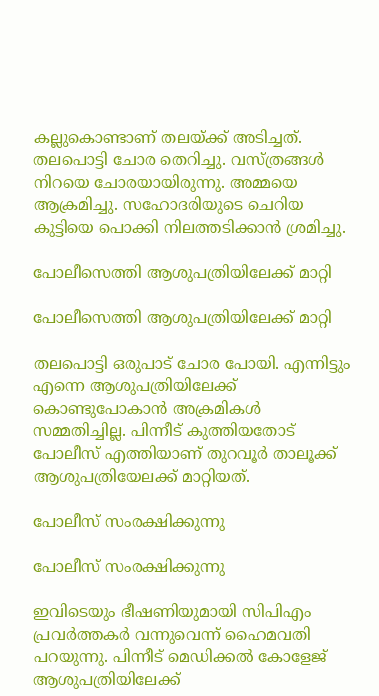കല്ലുകൊണ്ടാണ് തലയ്ക്ക് അടിച്ചത്. തലപൊട്ടി ചോര തെറിച്ചു. വസ്ത്രങ്ങള്‍ നിറയെ ചോരയായിരുന്നു. അമ്മയെ ആക്രമിച്ചു. സഹോദരിയുടെ ചെറിയ കുട്ടിയെ പൊക്കി നിലത്തടിക്കാന്‍ ശ്രമിച്ചു.

പോലീസെത്തി ആശുപത്രിയിലേക്ക് മാറ്റി

പോലീസെത്തി ആശുപത്രിയിലേക്ക് മാറ്റി

തലപൊട്ടി ഒരുപാട് ചോര പോയി. എന്നിട്ടും എന്നെ ആശുപത്രിയിലേക്ക് കൊണ്ടുപോകാന്‍ അക്രമികള്‍ സമ്മതിച്ചില്ല. പിന്നീട് കുത്തിയതോട് പോലീസ് എത്തിയാണ് തുറവൂര്‍ താലൂക്ക് ആശുപത്രിയേലക്ക് മാറ്റിയത്.

പോലീസ് സംരക്ഷിക്കുന്നു

പോലീസ് സംരക്ഷിക്കുന്നു

ഇവിടെയും ഭീഷണിയുമായി സിപിഎം പ്രവര്‍ത്തകര്‍ വന്നുവെന്ന് ഹൈമവതി പറയുന്നു. പിന്നീട് മെഡിക്കല്‍ കോളേജ് ആശുപത്രിയിലേക്ക്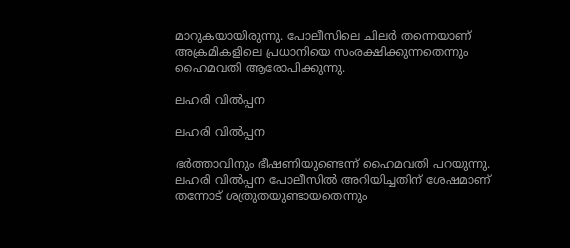മാറുകയായിരുന്നു. പോലീസിലെ ചിലര്‍ തന്നെയാണ് അക്രമികളിലെ പ്രധാനിയെ സംരക്ഷിക്കുന്നതെന്നും ഹൈമവതി ആരോപിക്കുന്നു.

ലഹരി വില്‍പ്പന

ലഹരി വില്‍പ്പന

ഭര്‍ത്താവിനും ഭീഷണിയുണ്ടെന്ന് ഹൈമവതി പറയുന്നു. ലഹരി വില്‍പ്പന പോലീസില്‍ അറിയിച്ചതിന് ശേഷമാണ് തന്നോട് ശത്രുതയുണ്ടായതെന്നും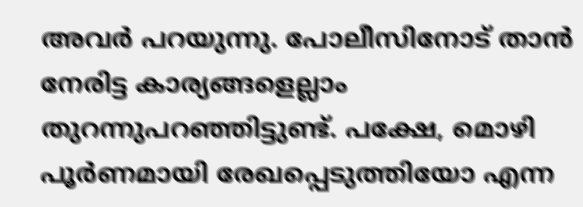അവര്‍ പറയുന്നു. പോലീസിനോട് താന്‍ നേരിട്ട കാര്യങ്ങളെല്ലാം തുറന്നുപറഞ്ഞിട്ടുണ്ട്. പക്ഷേ, മൊഴി പൂര്‍ണമായി രേഖപ്പെടുത്തിയോ എന്ന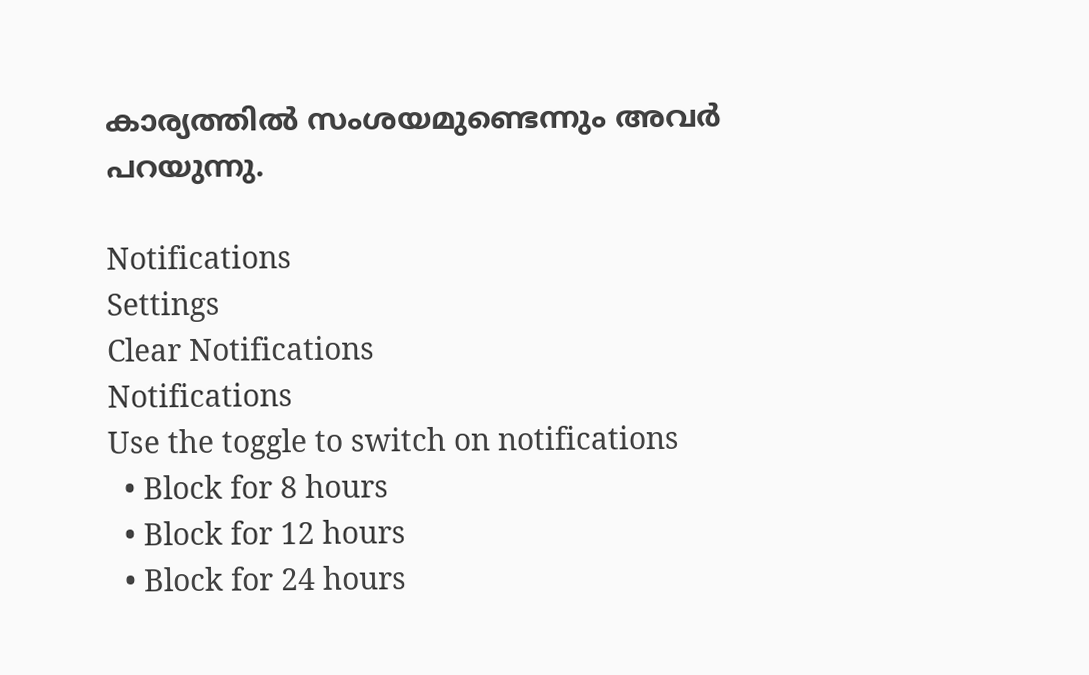കാര്യത്തില്‍ സംശയമുണ്ടെന്നും അവര്‍ പറയുന്നു.

Notifications
Settings
Clear Notifications
Notifications
Use the toggle to switch on notifications
  • Block for 8 hours
  • Block for 12 hours
  • Block for 24 hours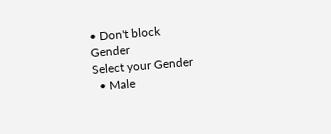• Don't block
Gender
Select your Gender
  • Male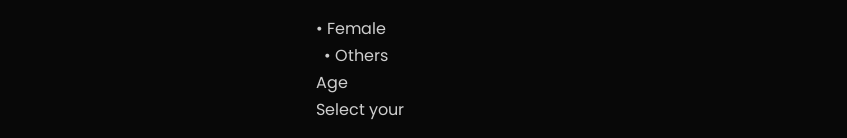• Female
  • Others
Age
Select your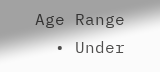Age Range
  • Under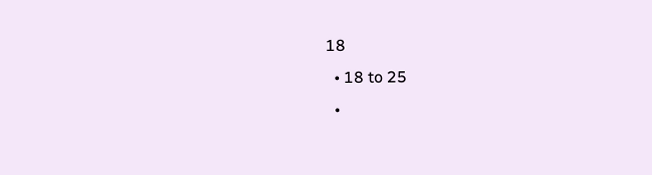18
  • 18 to 25
  •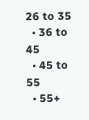26 to 35
  • 36 to 45
  • 45 to 55
  • 55+